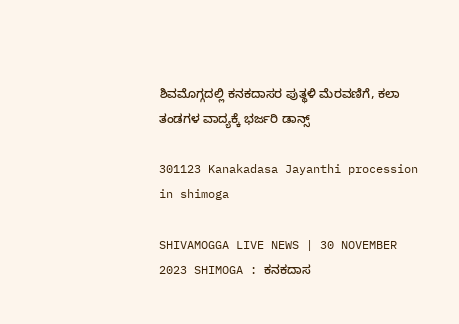ಶಿವಮೊಗ್ಗದಲ್ಲಿ ಕನಕದಾಸರ ಪುತ್ಥಳಿ ಮೆರವಣಿಗೆ, ಕಲಾ ತಂಡಗಳ ವಾದ್ಯಕ್ಕೆ ಭರ್ಜರಿ ಡಾನ್ಸ್

301123 Kanakadasa Jayanthi procession in shimoga

SHIVAMOGGA LIVE NEWS | 30 NOVEMBER 2023 SHIMOGA : ಕನಕದಾಸ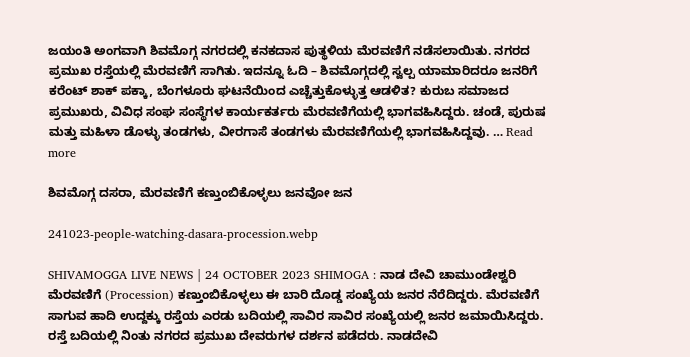ಜಯಂತಿ ಅಂಗವಾಗಿ ಶಿವಮೊಗ್ಗ ನಗರದಲ್ಲಿ ಕನಕದಾಸ ಪುತ್ಥಳಿಯ ಮೆರವಣಿಗೆ ನಡೆಸಲಾಯಿತು. ನಗರದ ಪ್ರಮುಖ ರಸ್ತೆಯಲ್ಲಿ ಮೆರವಣಿಗೆ ಸಾಗಿತು. ಇದನ್ನೂ ಓದಿ – ಶಿವಮೊಗ್ಗದಲ್ಲಿ ಸ್ವಲ್ಪ ಯಾಮಾರಿದರೂ ಜನರಿಗೆ ಕರೆಂಟ್‌ ಶಾಕ್‌ ಪಕ್ಕಾ, ಬೆಂಗಳೂರು ಘಟನೆಯಿಂದ ಎಚ್ಚೆತ್ತುಕೊಳ್ಳುತ್ತ ಆಡಳಿತ? ಕುರುಬ ಸಮಾಜದ ಪ್ರಮುಖರು, ವಿವಿಧ ಸಂಘ ಸಂಸ್ಥೆಗಳ ಕಾರ್ಯಕರ್ತರು ಮೆರವಣಿಗೆಯಲ್ಲಿ ಭಾಗವಹಿಸಿದ್ದರು. ಚಂಡೆ, ಪುರುಷ ಮತ್ತು ಮಹಿಳಾ ಡೊಳ್ಳು ತಂಡಗಳು, ವೀರಗಾಸೆ ತಂಡಗಳು ಮೆರವಣಿಗೆಯಲ್ಲಿ ಭಾಗವಹಿಸಿದ್ದವು. … Read more

ಶಿವಮೊಗ್ಗ ದಸರಾ, ಮೆರವಣಿಗೆ ಕಣ್ತುಂಬಿಕೊಳ್ಳಲು ಜನವೋ ಜನ

241023-people-watching-dasara-procession.webp

SHIVAMOGGA LIVE NEWS | 24 OCTOBER 2023 SHIMOGA : ನಾಡ ದೇವಿ ಚಾಮುಂಡೇಶ್ವರಿ ಮೆರವಣಿಗೆ (Procession) ಕಣ್ತುಂಬಿಕೊಳ್ಳಲು ಈ ಬಾರಿ ದೊಡ್ಡ ಸಂಖ್ಯೆಯ ಜನರ ನೆರೆದಿದ್ದರು. ಮೆರವಣಿಗೆ ಸಾಗುವ ಹಾದಿ ಉದ್ದಕ್ಕು ರಸ್ತೆಯ ಎರಡು ಬದಿಯಲ್ಲಿ ಸಾವಿರ ಸಾವಿರ ಸಂಖ್ಯೆಯಲ್ಲಿ ಜನರ ಜಮಾಯಿಸಿದ್ದರು. ರಸ್ತೆ ಬದಿಯಲ್ಲಿ ನಿಂತು ನಗರದ ಪ್ರಮುಖ ದೇವರುಗಳ ದರ್ಶನ ಪಡೆದರು. ನಾಡದೇವಿ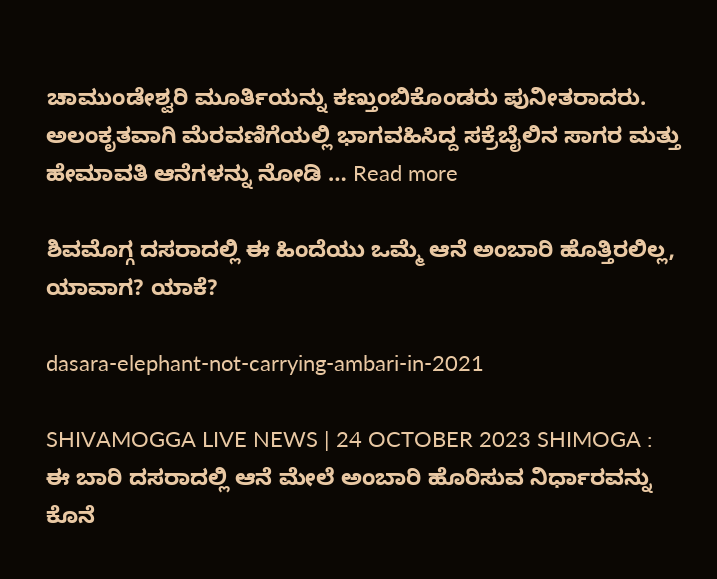ಚಾಮುಂಡೇಶ್ವರಿ ಮೂರ್ತಿಯನ್ನು ಕಣ್ತುಂಬಿಕೊಂಡರು ಪುನೀತರಾದರು. ಅಲಂಕೃತವಾಗಿ ಮೆರವಣಿಗೆಯಲ್ಲಿ ಭಾಗವಹಿಸಿದ್ದ ಸಕ್ರೆಬೈಲಿನ ಸಾಗರ ಮತ್ತು ಹೇಮಾವತಿ ಆನೆಗಳನ್ನು ನೋಡಿ … Read more

ಶಿವಮೊಗ್ಗ ದಸರಾದಲ್ಲಿ ಈ ಹಿಂದೆಯು ಒಮ್ಮೆ ಆನೆ ಅಂಬಾರಿ ಹೊತ್ತಿರಲಿಲ್ಲ, ಯಾವಾಗ? ಯಾಕೆ?

dasara-elephant-not-carrying-ambari-in-2021

SHIVAMOGGA LIVE NEWS | 24 OCTOBER 2023 SHIMOGA : ಈ ಬಾರಿ ದಸರಾದಲ್ಲಿ ಆನೆ ಮೇಲೆ ಅಂಬಾರಿ ಹೊರಿಸುವ ನಿರ್ಧಾರವನ್ನು ಕೊನೆ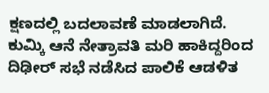ಕ್ಷಣದಲ್ಲಿ ಬದಲಾವಣೆ ಮಾಡಲಾಗಿದೆ. ಕುಮ್ಕಿ ಆನೆ ನೇತ್ರಾವತಿ ಮರಿ ಹಾಕಿದ್ದರಿಂದ ದಿಢೀರ್‌ ಸಭೆ ನಡೆಸಿದ ಪಾಲಿಕೆ ಆಡಳಿತ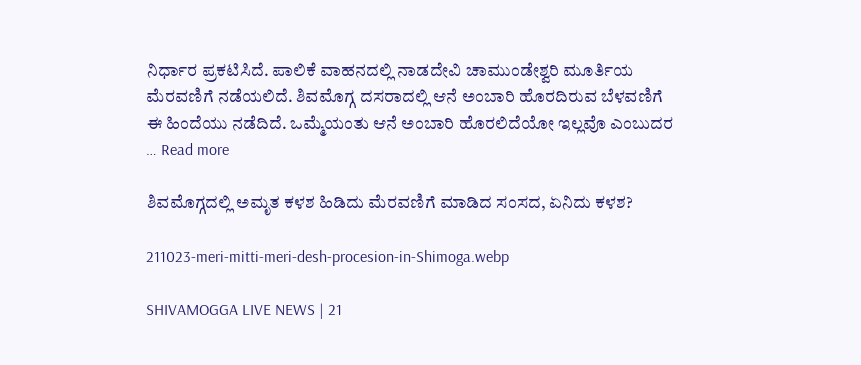ನಿರ್ಧಾರ ಪ್ರಕಟಿಸಿದೆ. ಪಾಲಿಕೆ ವಾಹನದಲ್ಲಿ ನಾಡದೇವಿ ಚಾಮುಂಡೇಶ್ವರಿ ಮೂರ್ತಿಯ ಮೆರವಣಿಗೆ ನಡೆಯಲಿದೆ. ಶಿವಮೊಗ್ಗ ದಸರಾದಲ್ಲಿ ಆನೆ ಅಂಬಾರಿ ಹೊರದಿರುವ ಬೆಳವಣಿಗೆ ಈ ಹಿಂದೆಯು ನಡೆದಿದೆ. ಒಮ್ಮೆಯಂತು ಆನೆ ಅಂಬಾರಿ ಹೊರಲಿದೆಯೋ ಇಲ್ಲವೊ ಎಂಬುದರ … Read more

ಶಿವಮೊಗ್ಗದಲ್ಲಿ ಅಮೃತ ಕಳಶ ಹಿಡಿದು ಮೆರವಣಿಗೆ ಮಾಡಿದ ಸಂಸದ, ಏನಿದು ಕಳಶ?

211023-meri-mitti-meri-desh-procesion-in-Shimoga.webp

SHIVAMOGGA LIVE NEWS | 21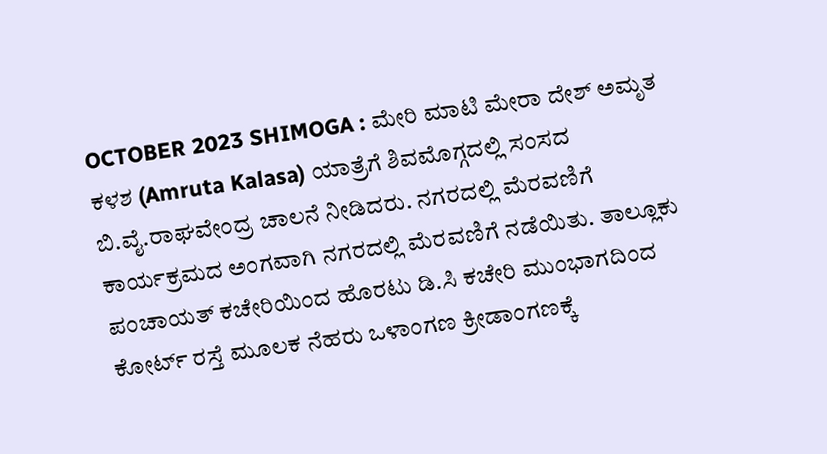OCTOBER 2023 SHIMOGA : ಮೇರಿ ಮಾಟಿ ಮೇರಾ ದೇಶ್ ಅಮೃತ ಕಳಶ (Amruta Kalasa) ಯಾತ್ರೆಗೆ ಶಿವಮೊಗ್ಗದಲ್ಲಿ ಸಂಸದ ಬಿ.ವೈ.ರಾಘವೇಂದ್ರ ಚಾಲನೆ ನೀಡಿದರು. ನಗರದಲ್ಲಿ ಮೆರವಣಿಗೆ ಕಾರ್ಯಕ್ರಮದ ಅಂಗವಾಗಿ ನಗರದಲ್ಲಿ ಮೆರವಣಿಗೆ ನಡೆಯಿತು. ತಾಲ್ಲೂಕು ಪಂಚಾಯತ್ ಕಚೇರಿಯಿಂದ ಹೊರಟು ಡಿ.ಸಿ ಕಚೇರಿ ಮುಂಭಾಗದಿಂದ ಕೋರ್ಟ್ ರಸ್ತೆ ಮೂಲಕ ನೆಹರು ಒಳಾಂಗಣ ಕ್ರೀಡಾಂಗಣಕ್ಕೆ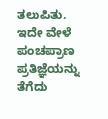ತಲುಪಿತು. ಇದೇ ವೇಳೆ ಪಂಚಪ್ರಾಣ ಪ್ರತಿಜ್ಞೆಯನ್ನು ತೆಗೆದು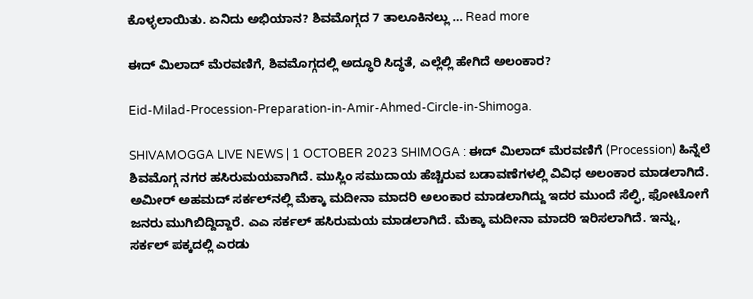ಕೊಳ್ಳಲಾಯಿತು. ಏನಿದು ಅಭಿಯಾನ? ಶಿವಮೊಗ್ಗದ 7 ತಾಲೂಕಿನಲ್ಲು … Read more

ಈದ್‌ ಮಿಲಾದ್‌ ಮೆರವಣಿಗೆ, ಶಿವಮೊಗ್ಗದಲ್ಲಿ ಅದ್ಧೂರಿ ಸಿದ್ಧತೆ, ಎಲ್ಲೆಲ್ಲಿ ಹೇಗಿದೆ ಅಲಂಕಾರ?

Eid-Milad-Procession-Preparation-in-Amir-Ahmed-Circle-in-Shimoga.

SHIVAMOGGA LIVE NEWS | 1 OCTOBER 2023 SHIMOGA : ಈದ್‌ ಮಿಲಾದ್‌ ಮೆರವಣಿಗೆ (Procession) ಹಿನ್ನೆಲೆ ಶಿವಮೊಗ್ಗ ನಗರ ಹಸಿರುಮಯವಾಗಿದೆ. ಮುಸ್ಲಿಂ ಸಮುದಾಯ ಹೆಚ್ಚಿರುವ ಬಡಾವಣೆಗಳಲ್ಲಿ ವಿವಿಧ ಅಲಂಕಾರ ಮಾಡಲಾಗಿದೆ. ಅಮೀರ್‌ ಅಹಮದ್‌ ಸರ್ಕಲ್‌ನಲ್ಲಿ ಮೆಕ್ಕಾ ಮದೀನಾ ಮಾದರಿ ಅಲಂಕಾರ ಮಾಡಲಾಗಿದ್ದು ಇದರ ಮುಂದೆ ಸೆಲ್ಫಿ, ಫೋಟೋಗೆ ಜನರು ಮುಗಿಬಿದ್ದಿದ್ದಾರೆ. ಎಎ ಸರ್ಕಲ್‌ ಹಸಿರುಮಯ ಮಾಡಲಾಗಿದೆ. ಮೆಕ್ಕಾ ಮದೀನಾ ಮಾದರಿ ಇರಿಸಲಾಗಿದೆ. ಇನ್ನು, ಸರ್ಕಲ್‌ ಪಕ್ಕದಲ್ಲಿ ಎರಡು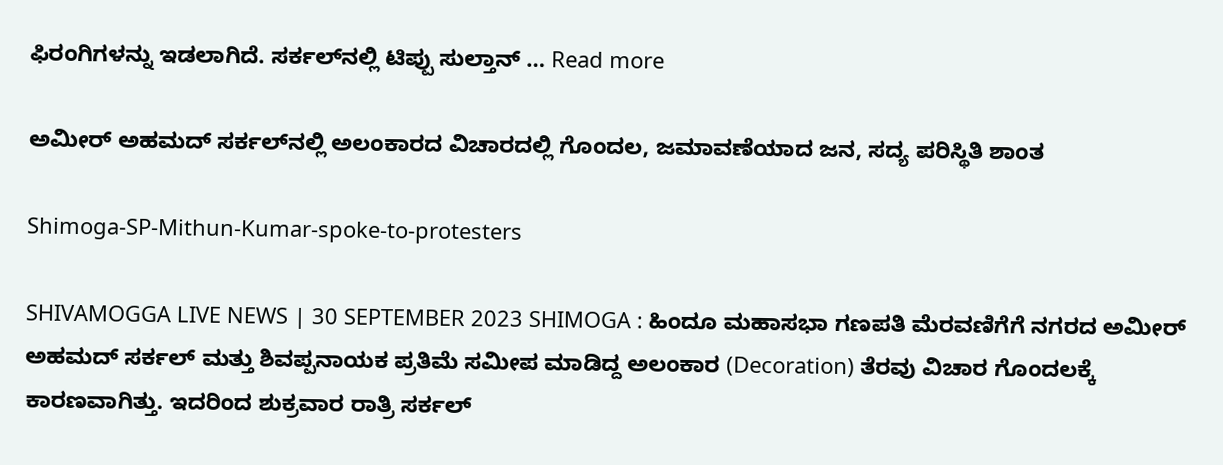ಫಿರಂಗಿಗಳನ್ನು ಇಡಲಾಗಿದೆ. ಸರ್ಕಲ್‌ನಲ್ಲಿ ಟಿಪ್ಪು ಸುಲ್ತಾನ್‌ … Read more

ಅಮೀರ್‌ ಅಹಮದ್‌ ಸರ್ಕಲ್‌ನಲ್ಲಿ ಅಲಂಕಾರದ ವಿಚಾರದಲ್ಲಿ ಗೊಂದಲ, ಜಮಾವಣೆಯಾದ ಜನ, ಸದ್ಯ ಪರಿಸ್ಥಿತಿ ಶಾಂತ

Shimoga-SP-Mithun-Kumar-spoke-to-protesters

SHIVAMOGGA LIVE NEWS | 30 SEPTEMBER 2023 SHIMOGA : ಹಿಂದೂ ಮಹಾಸಭಾ ಗಣಪತಿ ಮೆರವಣಿಗೆಗೆ ನಗರದ ಅಮೀರ್‌ ಅಹಮದ್‌ ಸರ್ಕಲ್‌ ಮತ್ತು ಶಿವಪ್ಪನಾಯಕ ಪ್ರತಿಮೆ ಸಮೀಪ ಮಾಡಿದ್ದ ಅಲಂಕಾರ (Decoration) ತೆರವು ವಿಚಾರ ಗೊಂದಲಕ್ಕೆ ಕಾರಣವಾಗಿತ್ತು. ಇದರಿಂದ ಶುಕ್ರವಾರ ರಾತ್ರಿ ಸರ್ಕಲ್‌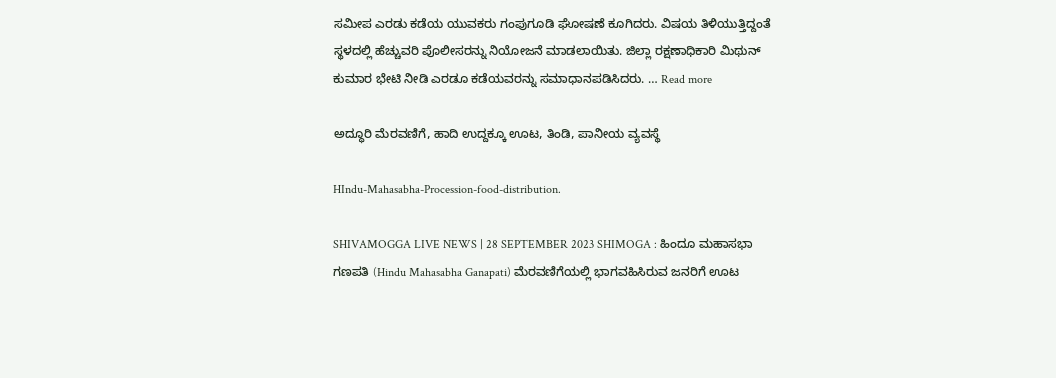ಸಮೀಪ ಎರಡು ಕಡೆಯ ಯುವಕರು ಗಂಪುಗೂಡಿ ಘೋಷಣೆ ಕೂಗಿದರು. ವಿಷಯ ತಿಳಿಯುತ್ತಿದ್ದಂತೆ ಸ್ಥಳದಲ್ಲಿ ಹೆಚ್ಚುವರಿ ಪೊಲೀಸರನ್ನು ನಿಯೋಜನೆ ಮಾಡಲಾಯಿತು. ಜಿಲ್ಲಾ ರಕ್ಷಣಾಧಿಕಾರಿ ಮಿಥುನ್‌ ಕುಮಾರ ಭೇಟಿ ನೀಡಿ ಎರಡೂ ಕಡೆಯವರನ್ನು ಸಮಾಧಾನಪಡಿಸಿದರು. … Read more

ಅದ್ಧೂರಿ ಮೆರವಣಿಗೆ, ಹಾದಿ ಉದ್ದಕ್ಕೂ ಊಟ, ತಿಂಡಿ, ಪಾನೀಯ ವ್ಯವಸ್ಥೆ

HIndu-Mahasabha-Procession-food-distribution.

SHIVAMOGGA LIVE NEWS | 28 SEPTEMBER 2023 SHIMOGA : ಹಿಂದೂ ಮಹಾಸಭಾ ಗಣಪತಿ (Hindu Mahasabha Ganapati) ಮೆರವಣಿಗೆಯಲ್ಲಿ ಭಾಗವಹಿಸಿರುವ ಜನರಿಗೆ ಊಟ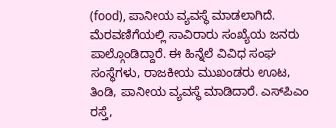(food), ಪಾನೀಯ ವ್ಯವಸ್ಥೆ ಮಾಡಲಾಗಿದೆ. ಮೆರವಣಿಗೆಯಲ್ಲಿ ಸಾವಿರಾರು ಸಂಖ್ಯೆಯ ಜನರು ಪಾಲ್ಗೊಂಡಿದ್ದಾರೆ. ಈ ಹಿನ್ನೆಲೆ ವಿವಿಧ ಸಂಘ ಸಂಸ್ಥೆಗಳು, ರಾಜಕೀಯ ಮುಖಂಡರು ಊಟ, ತಿಂಡಿ, ಪಾನೀಯ ವ್ಯವಸ್ಥೆ ಮಾಡಿದಾರೆ. ಎಸ್‌ಪಿಎಂ ರಸ್ತೆ,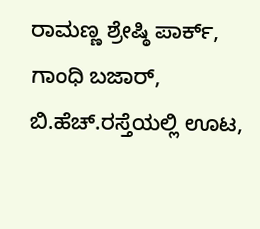ರಾಮಣ್ಣ ‍ಶ್ರೇಷ್ಠಿ ಪಾರ್ಕ್‌, ಗಾಂಧಿ ಬಜಾರ್‌, ಬಿ.ಹೆಚ್‌.ರಸ್ತೆಯಲ್ಲಿ ಊಟ,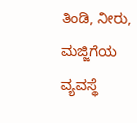ತಿಂಡಿ, ನೀರು, ಮಜ್ಜಿಗೆಯ ವ್ಯವಸ್ಥೆ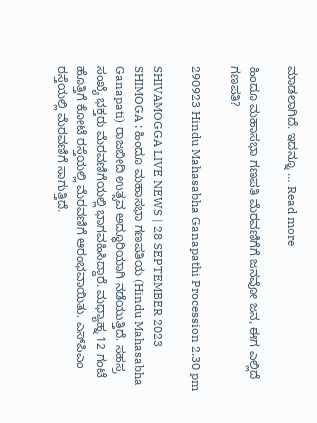ಮಾಡಲಾಗಿದೆ. ಇದನ್ನೂ … Read more

ಹಿಂದೂ ಮಹಾಸಭಾ ಗಣಪತಿ ಮೆರವಣಿಗೆಗೆ ಜನವೋ ಜನ, ಈಗ ಎಲ್ಲಿದೆ ಗಣಪತಿ?

290923 Hindu Mahasabha Ganapathi Procession 2.30 pm

SHIVAMOGGA LIVE NEWS | 28 SEPTEMBER 2023 SHIMOGA : ಹಿಂದೂ ಮಹಾಸಭಾ ಗಣಪತಿಯ (Hindu Mahasabha Ganapati) ರಾಜಬೀದಿ ಉತ್ಸವ ಅದ್ಧೂರಿಯಾಗಿ ನಡೆಯುತ್ತಿದೆ. ಸಹಸ್ರ ಸಂಖ್ಯೆ ಭಕ್ತರು ಮೆರವಣಿಗೆಯಲ್ಲಿ ಭಾಗವಹಿಸಿದ್ದಾರೆ. ಮಧ್ಯಾಹ್ನ 12 ಗಂಟೆ ಹೊತ್ತಿಗೆ ಕೋಟೆ ರಸ್ತೆಯಲ್ಲಿ ಮೆರವಣಿಗೆ ಆರಂಭವಾಯಿತು. ಎಸ್‌ಪಿಎಂ ರಸ್ತೆಯಲ್ಲಿ ಮೆರವಣಿಗೆ ಸಾಗುತ್ತಿದೆ.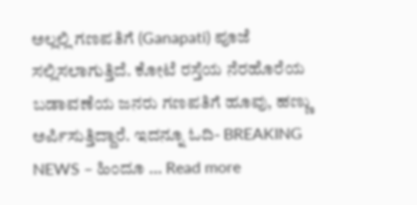ಅಲ್ಲಲ್ಲಿ ಗಣಪತಿಗೆ (Ganapati) ಪೂಜೆ ಸಲ್ಲಿಸಲಾಗುತ್ತಿದೆ. ಕೋಟೆ ರಸ್ತೆಯ ನೆರಹೊರೆಯ ಬಡಾವಣೆಯ ಜನರು ಗಣಪತಿಗೆ ಹೂವು, ಹಣ್ಣು ಅರ್ಪಿಸುತ್ತಿದ್ದಾರೆ. ಇದನ್ನೂ ಓದಿ- BREAKING NEWS – ಹಿಂದೂ … Read more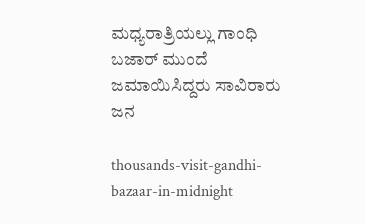ಮಧ್ಯರಾತ್ರಿಯಲ್ಲು ಗಾಂಧಿ ಬಜಾರ್‌ ಮುಂದೆ ಜಮಾಯಿಸಿದ್ದರು ಸಾವಿರಾರು ಜನ

thousands-visit-gandhi-bazaar-in-midnight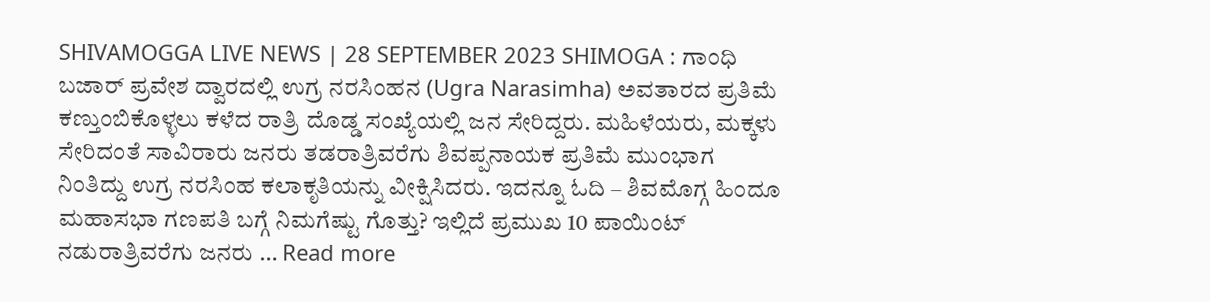SHIVAMOGGA LIVE NEWS | 28 SEPTEMBER 2023 SHIMOGA : ಗಾಂಧಿ ಬಜಾರ್‌ ಪ್ರವೇಶ ದ್ವಾರದಲ್ಲಿ ಉಗ್ರ ನರಸಿಂಹನ (Ugra Narasimha) ಅವತಾರದ ಪ್ರತಿಮೆ ಕಣ್ತುಂಬಿಕೊಳ್ಳಲು ಕಳೆದ ರಾತ್ರಿ ದೊಡ್ಡ ಸಂಖ್ಯೆಯಲ್ಲಿ ಜನ ಸೇರಿದ್ದರು. ಮಹಿಳೆಯರು, ಮಕ್ಕಳು ಸೇರಿದಂತೆ ಸಾವಿರಾರು ಜನರು ತಡರಾತ್ರಿವರೆಗು ಶಿವಪ್ಪನಾಯಕ ಪ್ರತಿಮೆ ಮುಂಭಾಗ ನಿಂತಿದ್ದು ಉಗ್ರ ನರಸಿಂಹ ಕಲಾಕೃತಿಯನ್ನು ವೀಕ್ಷಿಸಿದರು. ಇದನ್ನೂ ಓದಿ – ಶಿವಮೊಗ್ಗ ಹಿಂದೂ ಮಹಾಸಭಾ ಗಣಪತಿ ಬಗ್ಗೆ ನಿಮಗೆಷ್ಟು ಗೊತ್ತು? ಇಲ್ಲಿದೆ ಪ್ರಮುಖ 10 ಪಾಯಿಂಟ್‌ ನಡುರಾತ್ರಿವರೆಗು ಜನರು … Read more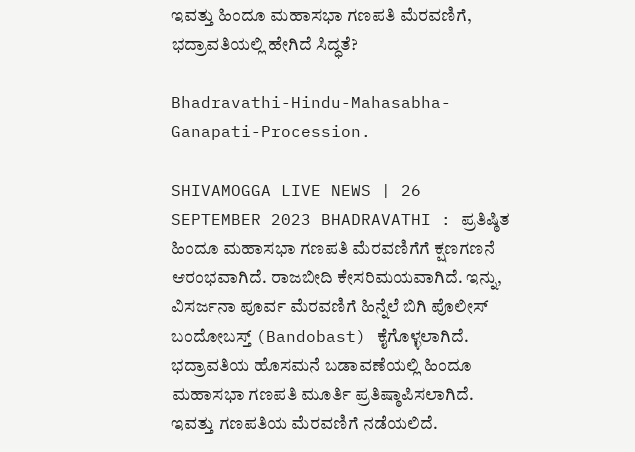ಇವತ್ತು ಹಿಂದೂ ಮಹಾಸಭಾ ಗಣಪತಿ ಮೆರವಣಿಗೆ, ಭದ್ರಾವತಿಯಲ್ಲಿ ಹೇಗಿದೆ ಸಿದ್ಧತೆ?

Bhadravathi-Hindu-Mahasabha-Ganapati-Procession.

SHIVAMOGGA LIVE NEWS | 26 SEPTEMBER 2023 BHADRAVATHI : ಪ್ರತಿಷ್ಠಿತ ಹಿಂದೂ ಮಹಾಸಭಾ ಗಣಪತಿ ಮೆರವಣಿಗೆಗೆ ಕ್ಷಣಗಣನೆ ಆರಂಭವಾಗಿದೆ. ರಾಜಬೀದಿ ಕೇಸರಿಮಯವಾಗಿದೆ. ಇನ್ನು, ವಿಸರ್ಜನಾ ಪೂರ್ವ ಮೆರವಣಿಗೆ ಹಿನ್ನೆಲೆ ಬಿಗಿ ಪೊಲೀಸ್‌ ಬಂದೋಬಸ್ತ್‌ (Bandobast) ಕೈಗೊಳ್ಳಲಾಗಿದೆ. ಭದ್ರಾವತಿಯ ಹೊಸಮನೆ ಬಡಾವಣೆಯಲ್ಲಿ ಹಿಂದೂ ಮಹಾಸಭಾ ಗಣಪತಿ ಮೂರ್ತಿ ಪ್ರತಿಷ್ಠಾಪಿಸಲಾಗಿದೆ. ಇವತ್ತು ಗಣಪತಿಯ ಮೆರವಣಿಗೆ ನಡೆಯಲಿದೆ.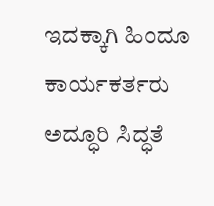ಇದಕ್ಕಾಗಿ ಹಿಂದೂ ಕಾರ್ಯಕರ್ತರು ಅದ್ಧೂರಿ ಸಿದ್ಧತೆ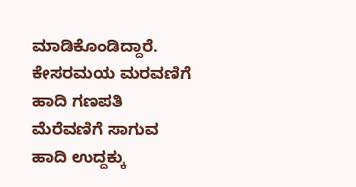ಮಾಡಿಕೊಂಡಿದ್ದಾರೆ. ಕೇಸರಮಯ ಮರವಣಿಗೆ ಹಾದಿ ಗಣಪತಿ ಮೆರೆವಣಿಗೆ ಸಾಗುವ ಹಾದಿ ಉದ್ದಕ್ಕು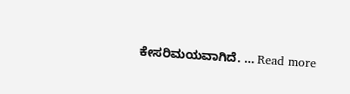ಕೇಸರಿಮಯವಾಗಿದೆ. … Read more